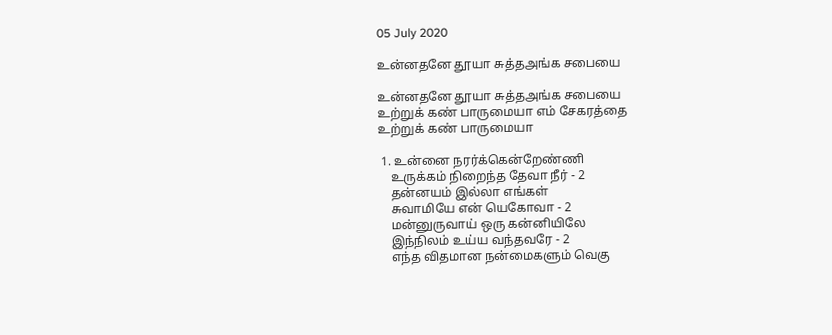05 July 2020

உன்னதனே தூயா சுத்தஅங்க சபையை

உன்னதனே தூயா சுத்தஅங்க சபையை
உற்றுக் கண் பாருமையா எம் சேகரத்தை
உற்றுக் கண் பாருமையா

 1. உன்னை நரர்க்கென்றேண்ணி
    உருக்கம் நிறைந்த தேவா நீர் - 2
    தன்னயம் இல்லா எங்கள்
    சுவாமியே என் யெகோவா - 2
    மன்னுருவாய் ஒரு கன்னியிலே
    இந்நிலம் உய்ய வந்தவரே - 2
    எந்த விதமான நன்மைகளும் வெகு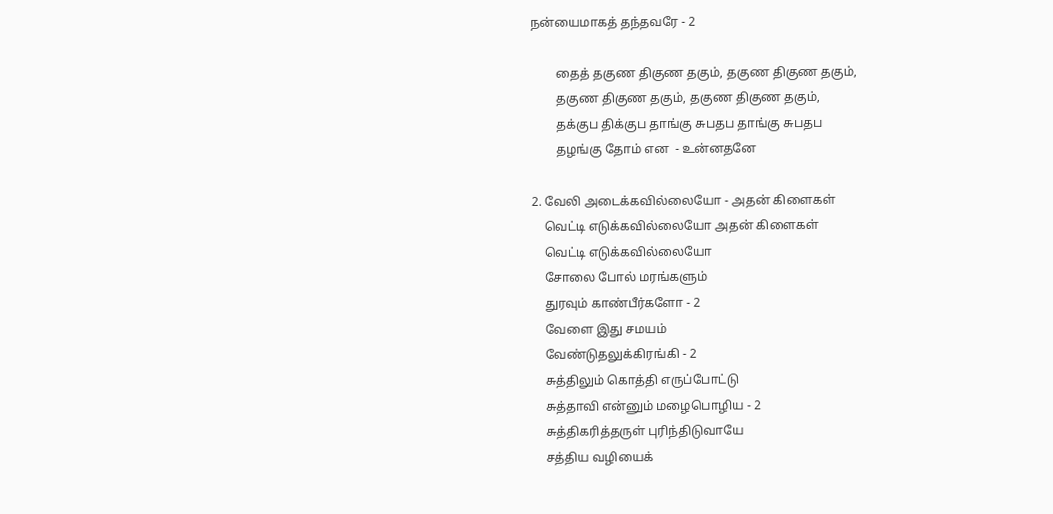நன்யைமாகத் தந்தவரே - 2

        தைத் தகுண திகுண தகும், தகுண திகுண தகும்,
        தகுண திகுண தகும், தகுண திகுண தகும்,
        தக்குப திக்குப தாங்கு சுபதப தாங்கு சுபதப
        தழங்கு தோம் என  - உன்னதனே

2. வேலி அடைக்கவில்லையோ - அதன் கிளைகள்
    வெட்டி எடுக்கவில்லையோ அதன் கிளைகள்
    வெட்டி எடுக்கவில்லையோ
    சோலை போல் மரங்களும்
    துரவும் காண்பீர்களோ - 2
    வேளை இது சமயம்
    வேண்டுதலுக்கிரங்கி - 2
    சுத்திலும் கொத்தி எருப்போட்டு
    சுத்தாவி என்னும் மழைபொழிய - 2
    சுத்திகரித்தருள் புரிந்திடுவாயே
    சத்திய வழியைக்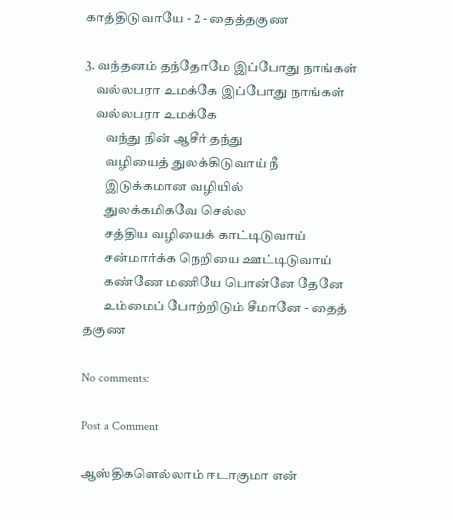காத்திடுவாயே - 2 - தைத்தகுண

3. வந்தனம் தந்தோமே இப்போது நாங்கள்
    வல்லபரா உமக்கே இப்போது நாங்கள்
    வல்லபரா உமக்கே
        வந்து நின் ஆசீர் தந்து
        வழியைத் துலக்கிடுவாய் நீ
        இடுக்கமான வழியில்
        துலக்கமிகவே செல்ல
        சத்திய வழியைக் காட்டிடுவாய்
        சன்மார்க்க நெறியை ஊட்டிடுவாய்
        கண்ணே மணியே பொன்னே தேனே
        உம்மைப் போற்றிடும் சீமானே - தைத் தகுண

No comments:

Post a Comment

ஆஸ்திகளெல்லாம் ஈடாகுமா என்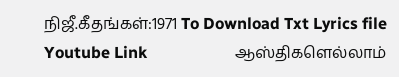நிஜீ.கீதங்கள்:1971 To Download Txt Lyrics file   Youtube Link                      ஆஸ்திகளெல்லாம்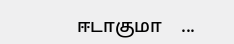ஈடாகுமா    ...